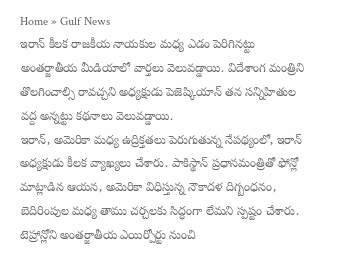Home » Gulf News
ఇరాన్ కీలక రాజకీయ నాయకుల మధ్య ఎడం పెరిగినట్టు అంతర్జాతీయ మీడియాలో వార్తలు వెలువడ్డాయి. విదేశాంగ మంత్రిని తొలగించాల్సి రావచ్చని అధ్యక్షుడు పెజెష్కియాన్ తన సన్నిహితుల వద్ద అన్నట్టు కథనాలు వెలువడ్డాయి.
ఇరాన్, అమెరికా మధ్య ఉద్రిక్తతలు పెరుగుతున్న నేపథ్యంలో, ఇరాన్ అధ్యక్షుడు కీలక వ్యాఖ్యలు చేశారు. పాకిస్థాన్ ప్రధానమంత్రితో ఫోన్లో మాట్లాడిన ఆయన, అమెరికా విధిస్తున్న నౌకాదళ దిగ్బంధనం, బెదిరింపుల మధ్య తాము చర్చలకు సిద్ధంగా లేమని స్పష్టం చేశారు.
టెహ్రాన్లోని అంతర్జాతీయ ఎయిర్పోర్టు నుంచి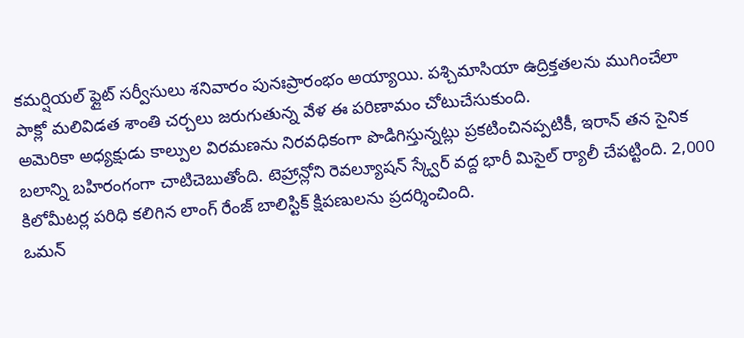కమర్షియల్ ఫ్లైట్ సర్వీసులు శనివారం పునఃప్రారంభం అయ్యాయి. పశ్చిమాసియా ఉద్రిక్తతలను ముగించేలా పాక్లో మలివిడత శాంతి చర్చలు జరుగుతున్న వేళ ఈ పరిణామం చోటుచేసుకుంది.
అమెరికా అధ్యక్షుడు కాల్పుల విరమణను నిరవధికంగా పొడిగిస్తున్నట్లు ప్రకటించినప్పటికీ, ఇరాన్ తన సైనిక బలాన్ని బహిరంగంగా చాటిచెబుతోంది. టెహ్రాన్లోని రెవల్యూషన్ స్క్వేర్ వద్ద భారీ మిసైల్ ర్యాలీ చేపట్టింది. 2,000 కిలోమీటర్ల పరిధి కలిగిన లాంగ్ రేంజ్ బాలిస్టిక్ క్షిపణులను ప్రదర్శించింది.
ఒమన్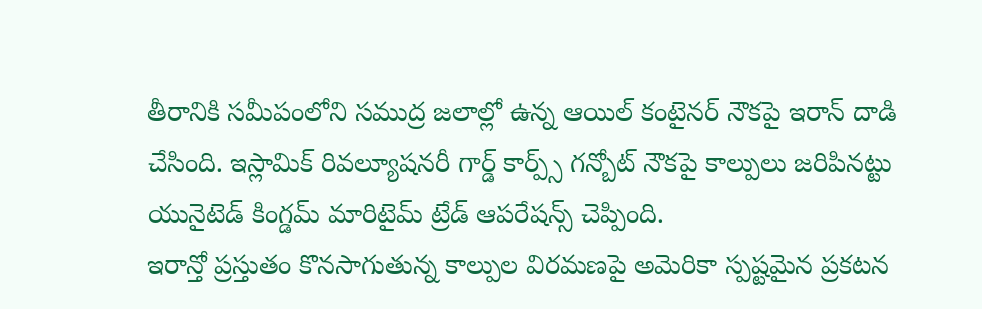తీరానికి సమీపంలోని సముద్ర జలాల్లో ఉన్న ఆయిల్ కంటైనర్ నౌకపై ఇరాన్ దాడి చేసింది. ఇస్లామిక్ రివల్యూషనరీ గార్డ్ కార్ప్స్ గన్బోట్ నౌకపై కాల్పులు జరిపినట్టు యునైటెడ్ కింగ్డమ్ మారిటైమ్ ట్రేడ్ ఆపరేషన్స్ చెప్పింది.
ఇరాన్తో ప్రస్తుతం కొనసాగుతున్న కాల్పుల విరమణపై అమెరికా స్పష్టమైన ప్రకటన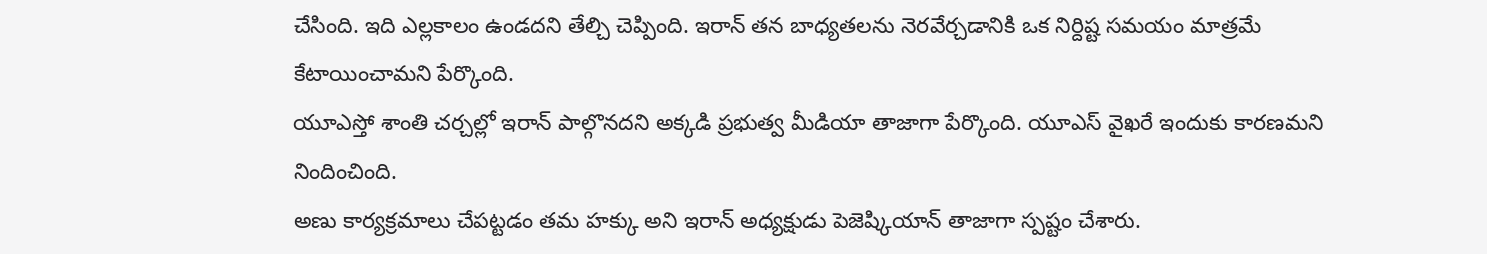చేసింది. ఇది ఎల్లకాలం ఉండదని తేల్చి చెప్పింది. ఇరాన్ తన బాధ్యతలను నెరవేర్చడానికి ఒక నిర్దిష్ట సమయం మాత్రమే కేటాయించామని పేర్కొంది.
యూఎస్తో శాంతి చర్చల్లో ఇరాన్ పాల్గొనదని అక్కడి ప్రభుత్వ మీడియా తాజాగా పేర్కొంది. యూఎస్ వైఖరే ఇందుకు కారణమని నిందించింది.
అణు కార్యక్రమాలు చేపట్టడం తమ హక్కు అని ఇరాన్ అధ్యక్షుడు పెజెష్కియాన్ తాజాగా స్పష్టం చేశారు.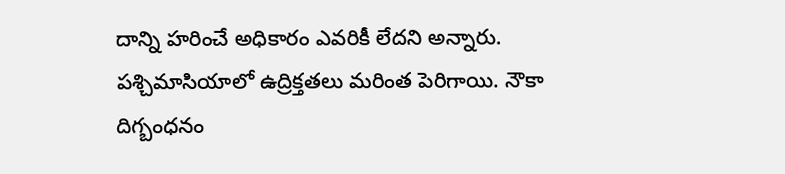దాన్ని హరించే అధికారం ఎవరికీ లేదని అన్నారు.
పశ్చిమాసియాలో ఉద్రిక్తతలు మరింత పెరిగాయి. నౌకా దిగ్బంధనం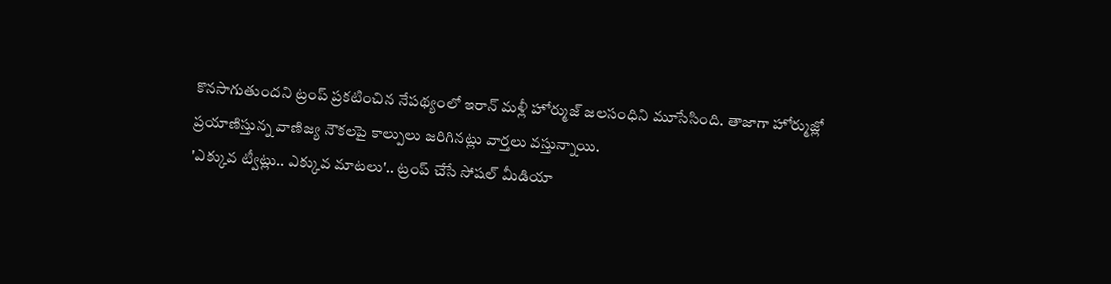కొనసాగుతుందని ట్రంప్ ప్రకటించిన నేపథ్యంలో ఇరాన్ మళ్లీ హోర్ముజ్ జలసంధిని మూసేసింది. తాజాగా హోర్ముజ్లో ప్రయాణిస్తున్న వాణిజ్య నౌకలపై కాల్పులు జరిగినట్లు వార్తలు వస్తున్నాయి.
'ఎక్కువ ట్వీట్లు.. ఎక్కువ మాటలు'.. ట్రంప్ చేసే సోషల్ మీడియా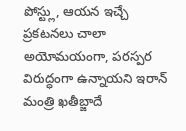పోస్ట్లు, ఆయన ఇచ్చే ప్రకటనలు చాలా అయోమయంగా, పరస్పర విరుద్ధంగా ఉన్నాయని ఇరాన్ మంత్రి ఖతీబ్జాదే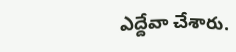ఎద్దేవా చేశారు.